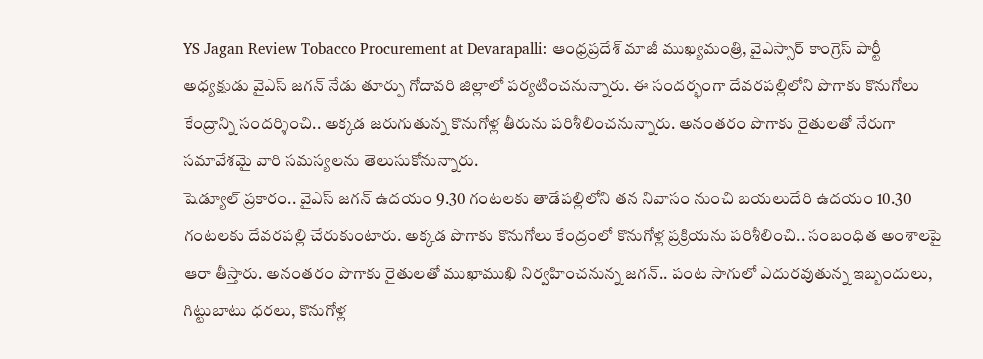YS Jagan Review Tobacco Procurement at Devarapalli: ఆంధ్రప్రదేశ్ మాజీ ముఖ్యమంత్రి, వైఎస్సార్ కాంగ్రెస్ పార్టీ అధ్యక్షుడు వైఎస్ జగన్ నేడు తూర్పు గోదావరి జిల్లాలో పర్యటించనున్నారు. ఈ సందర్భంగా దేవరపల్లిలోని పొగాకు కొనుగోలు కేంద్రాన్ని సందర్శించి.. అక్కడ జరుగుతున్న కొనుగోళ్ల తీరును పరిశీలించనున్నారు. అనంతరం పొగాకు రైతులతో నేరుగా సమావేశమై వారి సమస్యలను తెలుసుకోనున్నారు.
షెడ్యూల్ ప్రకారం.. వైఎస్ జగన్ ఉదయం 9.30 గంటలకు తాడేపల్లిలోని తన నివాసం నుంచి బయలుదేరి ఉదయం 10.30 గంటలకు దేవరపల్లి చేరుకుంటారు. అక్కడ పొగాకు కొనుగోలు కేంద్రంలో కొనుగోళ్ల ప్రక్రియను పరిశీలించి.. సంబంధిత అంశాలపై ఆరా తీస్తారు. అనంతరం పొగాకు రైతులతో ముఖాముఖి నిర్వహించనున్న జగన్.. పంట సాగులో ఎదురవుతున్న ఇబ్బందులు, గిట్టుబాటు ధరలు, కొనుగోళ్ల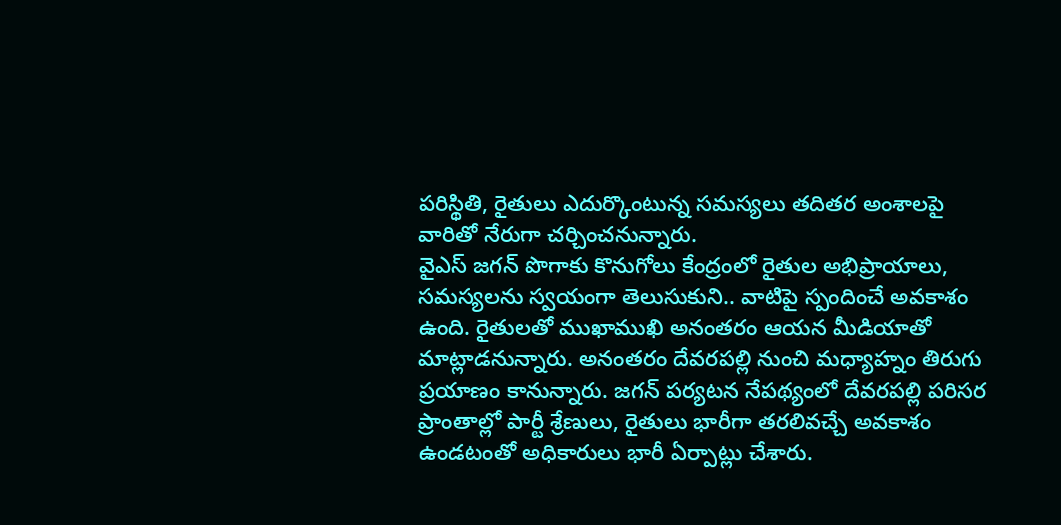పరిస్థితి, రైతులు ఎదుర్కొంటున్న సమస్యలు తదితర అంశాలపై వారితో నేరుగా చర్చించనున్నారు.
వైఎస్ జగన్ పొగాకు కొనుగోలు కేంద్రంలో రైతుల అభిప్రాయాలు, సమస్యలను స్వయంగా తెలుసుకుని.. వాటిపై స్పందించే అవకాశం ఉంది. రైతులతో ముఖాముఖి అనంతరం ఆయన మీడియాతో మాట్లాడనున్నారు. అనంతరం దేవరపల్లి నుంచి మధ్యాహ్నం తిరుగు ప్రయాణం కానున్నారు. జగన్ పర్యటన నేపథ్యంలో దేవరపల్లి పరిసర ప్రాంతాల్లో పార్టీ శ్రేణులు, రైతులు భారీగా తరలివచ్చే అవకాశం ఉండటంతో అధికారులు భారీ ఏర్పాట్లు చేశారు.